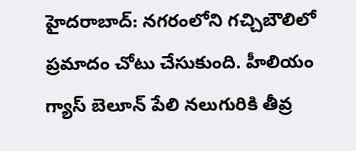హైదరాబాద్: నగరంలోని గచ్చిబౌలిలో ప్రమాదం చోటు చేసుకుంది. హీలియం గ్యాస్ బెలూన్ పేలి నలుగురికి తీవ్ర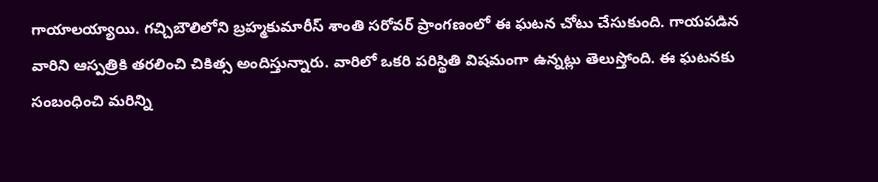గాయాలయ్యాయి. గచ్చిబౌలిలోని బ్రహ్మకుమారీస్ శాంతి సరోవర్ ప్రాంగణంలో ఈ ఘటన చోటు చేసుకుంది. గాయపడిన వారిని ఆస్పత్రికి తరలించి చికిత్స అందిస్తున్నారు. వారిలో ఒకరి పరిస్థితి విషమంగా ఉన్నట్లు తెలుస్తోంది. ఈ ఘటనకు సంబంధించి మరిన్ని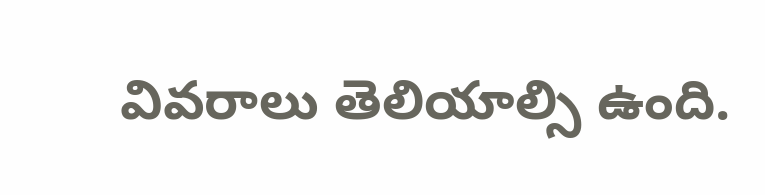వివరాలు తెలియాల్సి ఉంది.